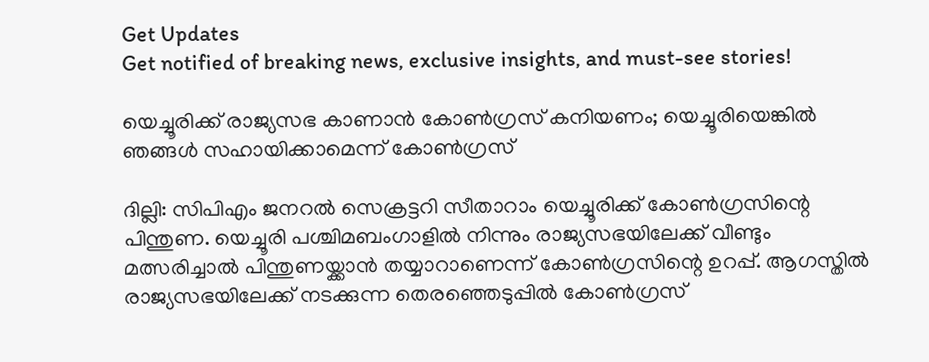Get Updates
Get notified of breaking news, exclusive insights, and must-see stories!

യെച്ചൂരിക്ക് രാജ്യസഭ കാണാന്‍ കോണ്‍ഗ്രസ് കനിയണം; യെച്ചൂരിയെങ്കില്‍ ഞങ്ങള്‍ സഹായിക്കാമെന്ന് കോണ്‍ഗ്രസ്

ദില്ലി: സിപിഎം ജനറല്‍ സെക്രട്ടറി സീതാറാം യെച്ചൂരിക്ക് കോണ്‍ഗ്രസിന്റെ പിന്തുണ. യെച്ചൂരി പശ്ചിമബംഗാളില്‍ നിന്നും രാജ്യസഭയിലേക്ക് വീണ്ടും മത്സരിച്ചാല്‍ പിന്തുണയ്ക്കാന്‍ തയ്യാറാണെന്ന് കോണ്‍ഗ്രസിന്റെ ഉറപ്പ്. ആഗസ്തില്‍ രാജ്യസഭയിലേക്ക് നടക്കുന്ന തെരഞ്ഞെടുപ്പില്‍ കോണ്‍ഗ്രസ്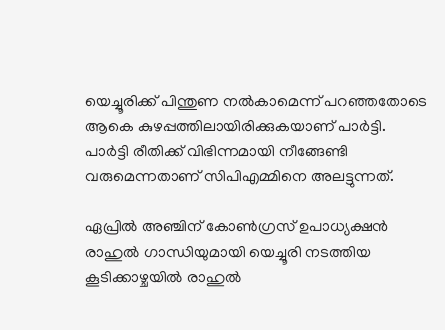യെച്ചൂരിക്ക് പിന്തുണ നല്‍കാമെന്ന് പറഞ്ഞതോടെ ആകെ കുഴപ്പത്തിലായിരിക്കുകയാണ് പാര്‍ട്ടി. പാര്‍ട്ടി രീതിക്ക് വിഭിന്നമായി നീങ്ങേണ്ടി വരുമെന്നതാണ് സിപിഎമ്മിനെ അലട്ടുന്നത്.

ഏപ്രില്‍ അഞ്ചിന് കോണ്‍ഗ്രസ് ഉപാധ്യക്ഷന്‍ രാഹുല്‍ ഗാന്ധിയുമായി യെച്ചൂരി നടത്തിയ കൂടിക്കാഴ്ചയില്‍ രാഹുല്‍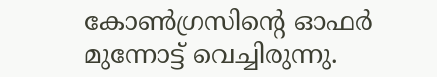കോണ്‍ഗ്രസിന്റെ ഓഫര്‍ മുന്നോട്ട് വെച്ചിരുന്നു.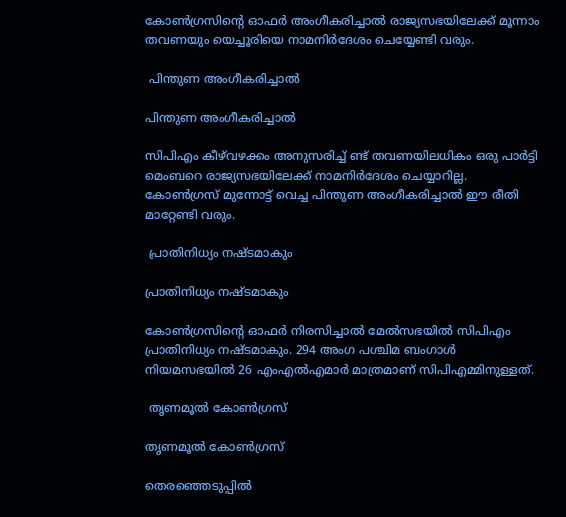കോണ്‍ഗ്രസിന്റെ ഓഫര്‍ അംഗീകരിച്ചാല്‍ രാജ്യസഭയിലേക്ക് മൂന്നാം തവണയും യെച്ചൂരിയെ നാമനിര്‍ദേശം ചെയ്യേണ്ടി വരും.

 പിന്തുണ അംഗീകരിച്ചാല്‍

പിന്തുണ അംഗീകരിച്ചാല്‍

സിപിഎം കീഴ്‌വഴക്കം അനുസരിച്ച് ണ്ട് തവണയിലധികം ഒരു പാര്‍ട്ടി മെംബറെ രാജ്യസഭയിലേക്ക് നാമനിര്‍ദേശം ചെയ്യാറില്ല. കോണ്‍ഗ്രസ് മുന്നോട്ട് വെച്ച പിന്തുണ അംഗീകരിച്ചാല്‍ ഈ രീതി മാറ്റേണ്ടി വരും.

 പ്രാതിനിധ്യം നഷ്ടമാകും

പ്രാതിനിധ്യം നഷ്ടമാകും

കോണ്‍ഗ്രസിന്റെ ഓഫര്‍ നിരസിച്ചാല്‍ മേല്‍സഭയില്‍ സിപിഎം പ്രാതിനിധ്യം നഷ്ടമാകും. 294 അംഗ പശ്ചിമ ബംഗാള്‍ നിയമസഭയില്‍ 26 എംഎല്‍എമാര്‍ മാത്രമാണ് സിപിഎമ്മിനുള്ളത്.

 തൃണമൂല്‍ കോണ്‍ഗ്രസ്

തൃണമൂല്‍ കോണ്‍ഗ്രസ്

തെരഞ്ഞെടുപ്പില്‍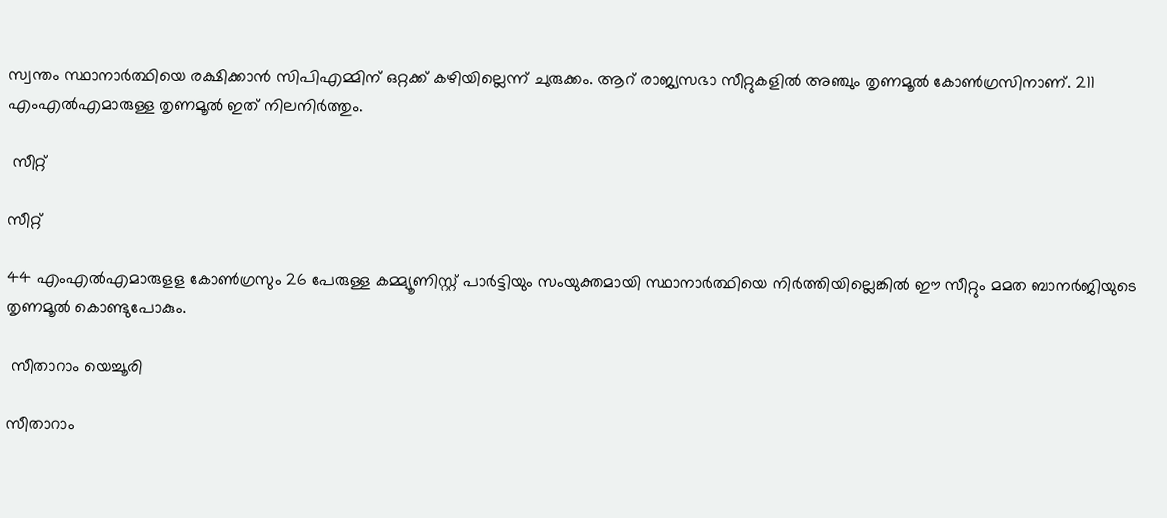സ്വന്തം സ്ഥാനാര്‍ത്ഥിയെ രക്ഷിക്കാന്‍ സിപിഎമ്മിന് ഒറ്റക്ക് കഴിയില്ലെന്ന് ചുരുക്കം. ആറ് രാജ്യസഭാ സീറ്റുകളില്‍ അഞ്ചും തൃണമൂല്‍ കോണ്‍ഗ്രസിനാണ്. 211 എംഎല്‍എമാരുള്ള തൃണമൂല്‍ ഇത് നിലനിര്‍ത്തും.

 സീറ്റ്

സീറ്റ്

44 എംഎല്‍എമാരുളള കോണ്‍ഗ്രസും 26 പേരുള്ള കമ്മ്യൂണിസ്റ്റ് പാര്‍ട്ടിയും സംയുക്തമായി സ്ഥാനാര്‍ത്ഥിയെ നിര്‍ത്തിയില്ലെങ്കില്‍ ഈ സീറ്റും മമത ബാനര്‍ജിയുടെ തൃണമൂല്‍ കൊണ്ടുപോകും.

 സീതാറാം യെച്ചൂരി

സീതാറാം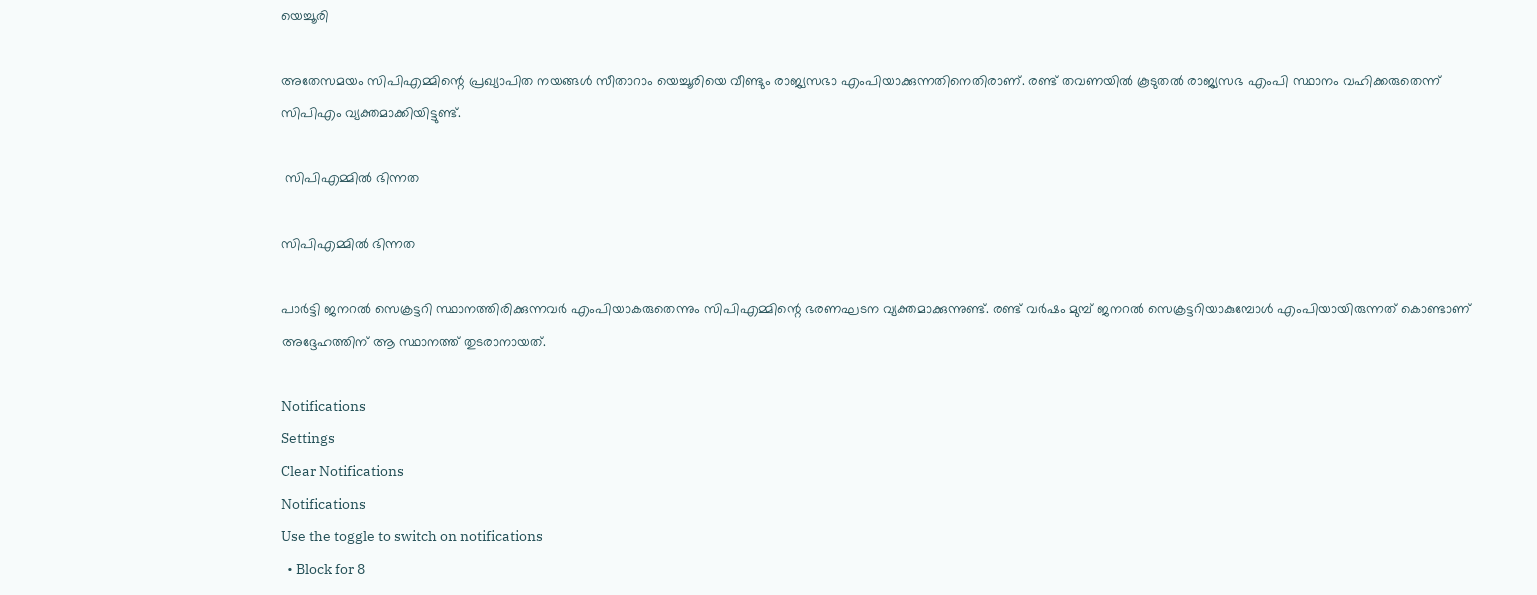യെച്ചൂരി

അതേസമയം സിപിഎമ്മിന്റെ പ്രഖ്യാപിത നയങ്ങള്‍ സീതാറാം യെച്ചൂരിയെ വീണ്ടും രാജ്യസഭാ എംപിയാക്കുന്നതിനെതിരാണ്. രണ്ട് തവണയില്‍ കൂടുതല്‍ രാജ്യസഭ എംപി സ്ഥാനം വഹിക്കരുതെന്ന് സിപിഎം വ്യക്തമാക്കിയിട്ടുണ്ട്.

 സിപിഎമ്മില്‍ ഭിന്നത

സിപിഎമ്മില്‍ ഭിന്നത

പാര്‍ട്ടി ജനറല്‍ സെക്രട്ടറി സ്ഥാനത്തിരിക്കുന്നവര്‍ എംപിയാകരുതെന്നും സിപിഎമ്മിന്റെ ഭരണഘടന വ്യക്തമാക്കുന്നുണ്ട്. രണ്ട് വര്‍ഷം മുമ്പ് ജനറല്‍ സെക്രട്ടറിയാകുമ്പോള്‍ എംപിയായിരുന്നത് കൊണ്ടാണ് അദ്ദേഹത്തിന് ആ സ്ഥാനത്ത് തുടരാനായത്.

Notifications
Settings
Clear Notifications
Notifications
Use the toggle to switch on notifications
  • Block for 8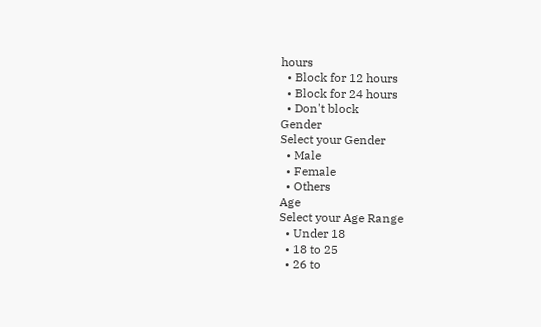hours
  • Block for 12 hours
  • Block for 24 hours
  • Don't block
Gender
Select your Gender
  • Male
  • Female
  • Others
Age
Select your Age Range
  • Under 18
  • 18 to 25
  • 26 to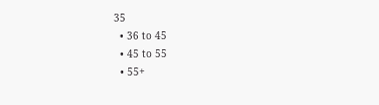35
  • 36 to 45
  • 45 to 55
  • 55+